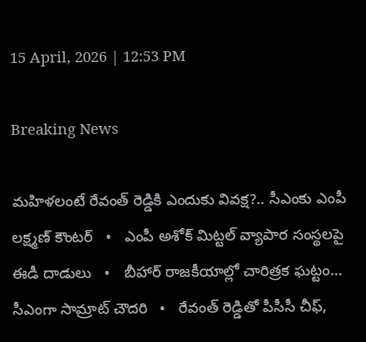15 April, 2026 | 12:53 PM

Breaking News

మహిళలంటే రేవంత్ రెడ్డికి ఎందుకు వివక్ష?.. సీఎంకు ఎంపీ లక్ష్మణ్ కౌంటర్   •   ఎంపీ అశోక్ మిట్టల్‌ వ్యాపార సంస్థలపై ఈడీ దాడులు   •   బీహార్ రాజకీయాల్లో చారిత్రక ఘట్టం... సీఎంగా సామ్రాట్‌ చౌదరి   •   రేవంత్‌ రెడ్డితో పీసీసీ చీఫ్,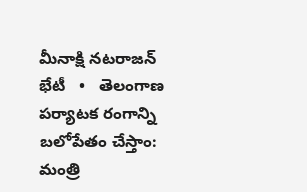మీనాక్షి నటరాజన్ భేటీ   •   తెలంగాణ పర్యాటక రంగాన్ని బలోపేతం చేస్తాం: మంత్రి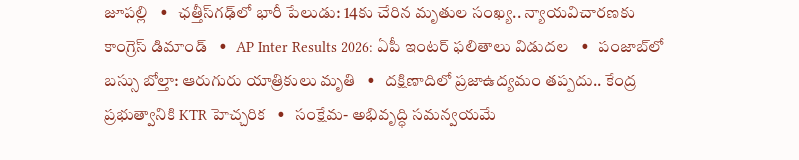జూపల్లి   •   ఛత్తీస్‌గఢ్‌లో భారీ పేలుడు: 14కు చేరిన మృతుల సంఖ్య.. న్యాయవిచారణకు కాంగ్రెస్ డిమాండ్   •   AP Inter Results 2026: ఏపీ ఇంటర్ ఫలితాలు విడుదల   •   పంజాబ్‌లో బస్సు బోల్తా: ఆరుగురు యాత్రికులు మృతి   •   దక్షిణాదిలో ప్రజాఉద్యమం తప్పదు.. కేంద్ర ప్రభుత్వానికి KTR హెచ్చరిక   •   సంక్షేమ- అభివృద్ధి సమన్వయమే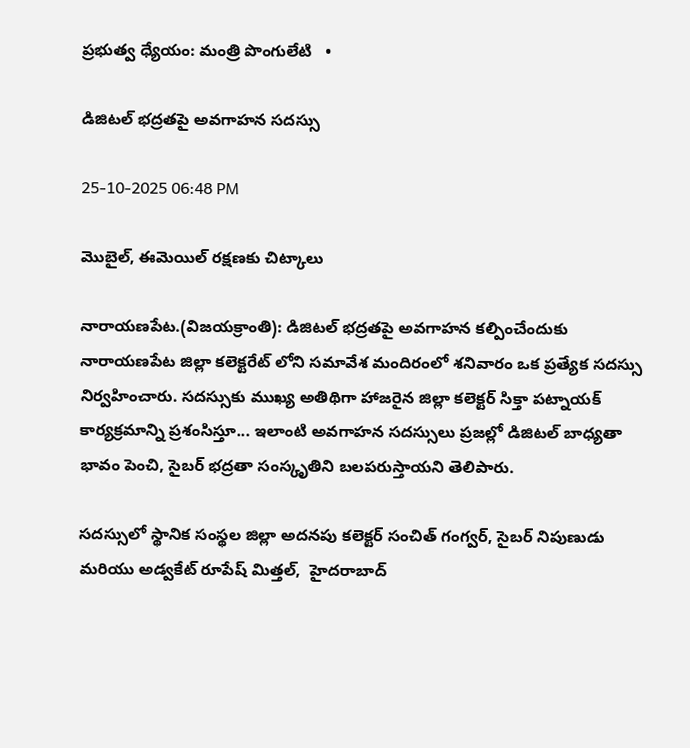ప్రభుత్వ ధ్యేయం: మంత్రి పొంగులేటి   •

డిజిటల్‌ భద్రతపై అవగాహన సదస్సు

25-10-2025 06:48 PM

మొబైల్‌, ఈమెయిల్‌ రక్షణకు చిట్కాలు

నారాయణపేట.(విజయక్రాంతి): డిజిటల్‌ భద్రతపై అవగాహన కల్పించేందుకు నారాయణపేట జిల్లా కలెక్టరేట్ లోని సమావేశ మందిరంలో శనివారం ఒక ప్రత్యేక సదస్సు నిర్వహించారు. సదస్సుకు ముఖ్య అతిథిగా హాజరైన జిల్లా కలెక్టర్ సిక్తా పట్నాయక్  కార్యక్రమాన్ని ప్రశంసిస్తూ... ఇలాంటి అవగాహన సదస్సులు ప్రజల్లో డిజిటల్‌ బాధ్యతా భావం పెంచి, సైబర్‌ భద్రతా సంస్కృతిని బలపరుస్తాయని తెలిపారు.

సదస్సులో స్థానిక సంస్థల జిల్లా అదనపు కలెక్టర్ సంచిత్ గంగ్వర్, సైబర్ నిపుణుడు మరియు అడ్వకేట్ రూపేష్ మిత్తల్,  హైదరాబాద్‌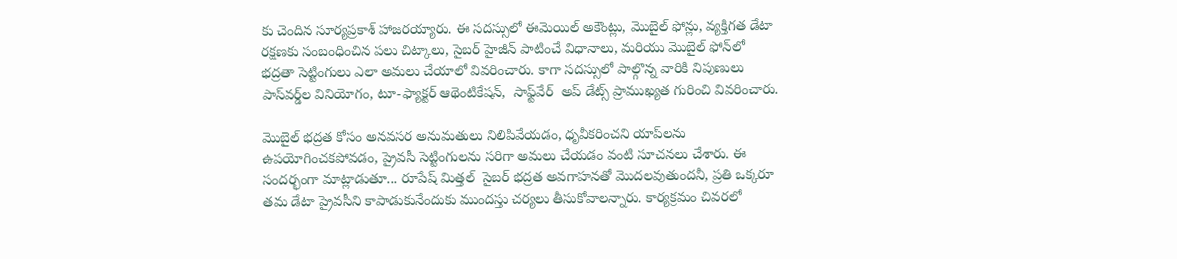కు చెందిన సూర్యప్రకాశ్ హాజరయ్యారు. ఈ సదస్సులో ఈమెయిల్‌ అకౌంట్లు, మొబైల్‌ ఫోన్లు, వ్యక్తిగత డేటా రక్షణకు సంబంధించిన పలు చిట్కాలు, సైబర్‌ హైజీన్‌ పాటించే విధానాలు, మరియు మొబైల్‌ ఫోన్‌లో భద్రతా సెట్టింగులు ఎలా అమలు చేయాలో వివరించారు. కాగా సదస్సులో పాల్గొన్న వారికి నిపుణులు  పాస్‌వర్డ్‌ల వినియోగం, టూ-ఫ్యాక్టర్ ఆథెంటికేషన్,  సాఫ్ట్‌వేర్  అప్ డేట్స్ ప్రాముఖ్యత గురించి వివరించారు.

మొబైల్‌ భద్రత కోసం అనవసర అనుమతులు నిలిపివేయడం, ధృవీకరించని యాప్‌లను ఉపయోగించకపోవడం, ప్రైవసీ సెట్టింగులను సరిగా అమలు చేయడం వంటి సూచనలు చేశారు. ఈ సందర్భంగా మాట్లాడుతూ... రూపేష్ మిత్తల్  సైబర్‌ భద్రత అవగాహనతో మొదలవుతుందనీ, ప్రతి ఒక్కరూ తమ డేటా ప్రైవసీని కాపాడుకునేందుకు ముందస్తు చర్యలు తీసుకోవాలన్నారు. కార్యక్రమం చివరలో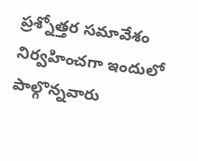ప్రశ్నోత్తర సమావేశం నిర్వహించగా ఇందులో పాల్గొన్నవారు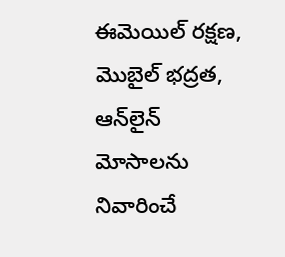ఈమెయిల్‌ రక్షణ, మొబైల్‌ భద్రత, ఆన్‌లైన్‌ మోసాలను నివారించే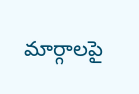మార్గాలపై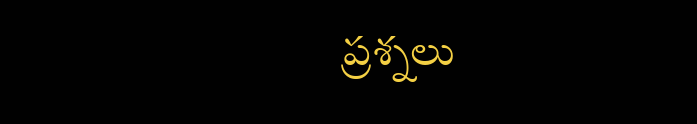ప్రశ్నలు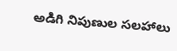అడిగి నిపుణుల సలహాలు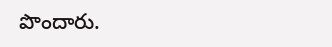పొందారు.